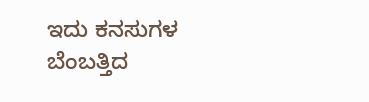ಇದು ಕನಸುಗಳ ಬೆಂಬತ್ತಿದ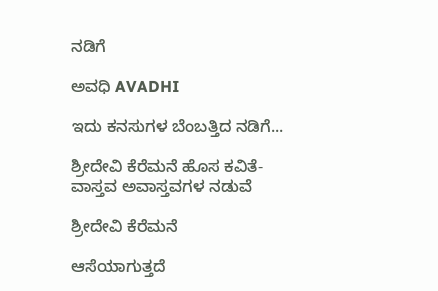ನಡಿಗೆ‍

ಅವಧಿ AVADHI

ಇದು ಕನಸುಗಳ ಬೆಂಬತ್ತಿದ ನಡಿಗೆ...

ಶ್ರೀದೇವಿ ಕೆರೆಮನೆ ಹೊಸ ಕವಿತೆ- ವಾಸ್ತವ ಅವಾಸ್ತವಗಳ ನಡುವೆ

ಶ್ರೀದೇವಿ ಕೆರೆಮನೆ

ಆಸೆಯಾಗುತ್ತದೆ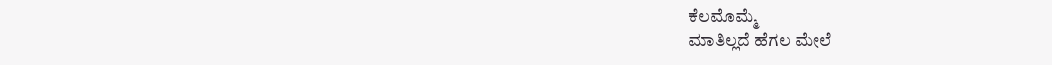ಕೆಲಮೊಮ್ಮೆ
ಮಾತಿಲ್ಲದೆ ಹೆಗಲ ಮೇಲೆ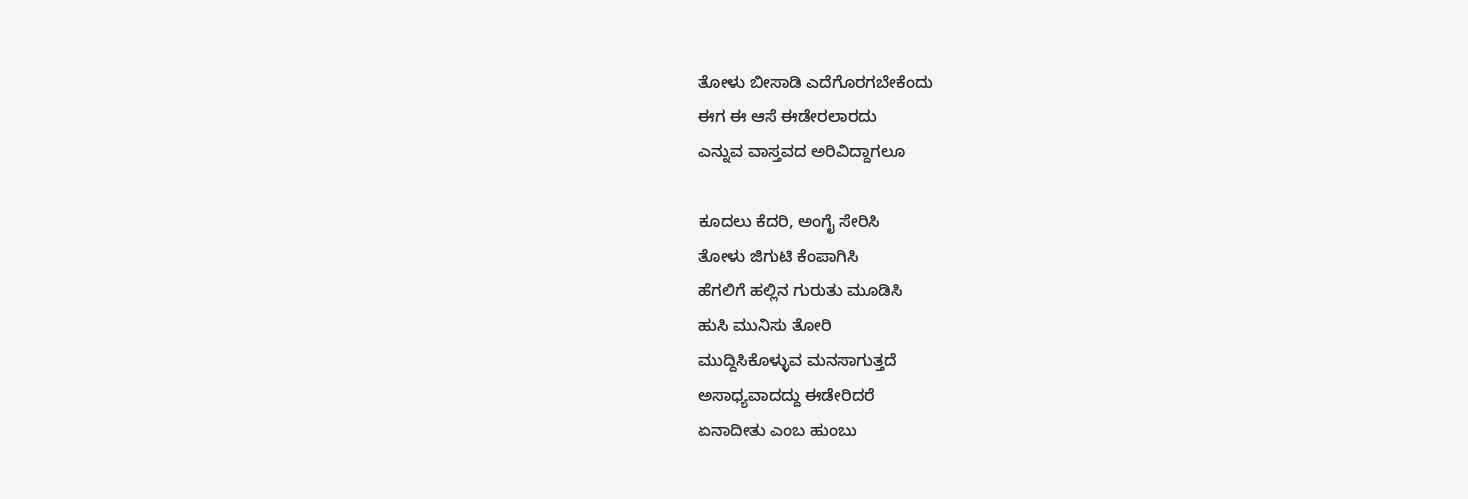ತೋಳು ಬೀಸಾಡಿ ಎದೆಗೊರಗಬೇಕೆಂದು
ಈಗ ಈ ಆಸೆ ಈಡೇರಲಾರದು
ಎನ್ನುವ ವಾಸ್ತವದ ಅರಿವಿದ್ದಾಗಲೂ

ಕೂದಲು ಕೆದರಿ, ಅಂಗೈ ಸೇರಿಸಿ
ತೋಳು ಜಿಗುಟಿ ಕೆಂಪಾಗಿಸಿ
ಹೆಗಲಿಗೆ ಹಲ್ಲಿನ ಗುರುತು ಮೂಡಿಸಿ
ಹುಸಿ ಮುನಿಸು ತೋರಿ
ಮುದ್ದಿಸಿಕೊಳ್ಳುವ ಮನಸಾಗುತ್ತದೆ
ಅಸಾಧ್ಯವಾದದ್ದು ಈಡೇರಿದರೆ
ಏನಾದೀತು ಎಂಬ ಹುಂಬು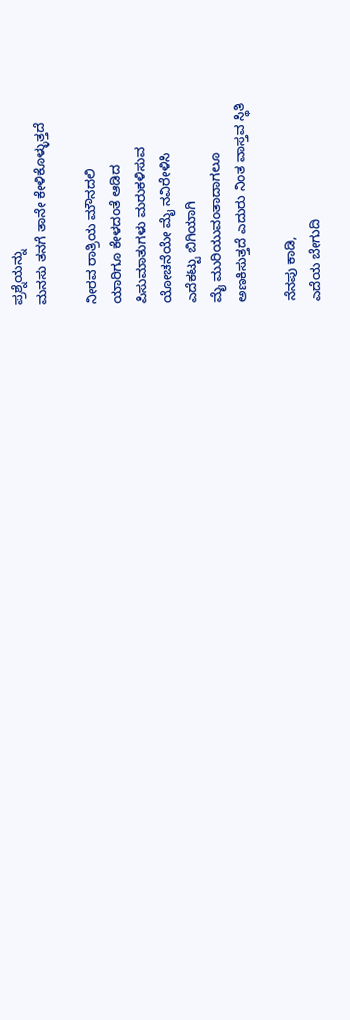ಪ್ರಶ್ನೆಯನ್ನು
ಮನಸು ತನಗೆ ತಾನೇ ಕೇಳಿಕೊಳ್ಳುತ್ತದೆ

ನೀರವ ರಾತ್ರಿಯ ಮೌನದಲಿ
ಯಾರಿಗೂ ಕೇಳದಂತೆ ಆಡಿದ
ಪಿಸುಮಾತುಗಳು ಮರುಕಳಿಸುವ
ಯೋಚನೆಯೇ ಮೈ ನವಿರೇಳಿಸಿ
ಎದೆಕಟ್ಟು ಬಿಗಿಯಾಗಿ
ಮೈ ಮುರಿಯುವಂತಾದಾಗಲೂ
ಅಣಕಿಸುತ್ತದೆ ಎದುರು ನಿಂತ ವಾಸ್ತವ ಸ್ಥಿತಿ

ನೆನಪು ಕಾಡಿ,
ಎದೆಯ ಬೇಗುದಿ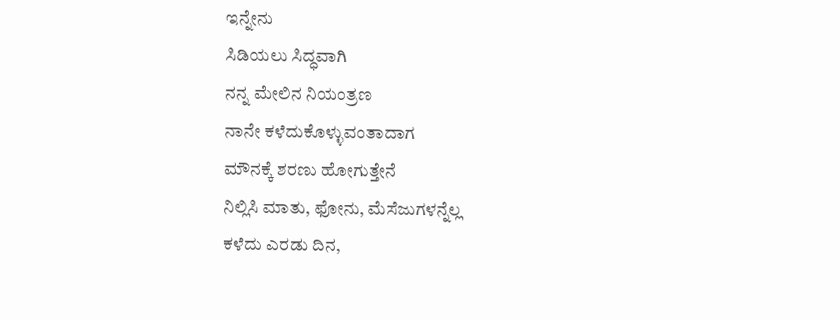ಇನ್ನೇನು
ಸಿಡಿಯಲು ಸಿದ್ಧವಾಗಿ
ನನ್ನ ಮೇಲಿನ ನಿಯಂತ್ರಣ
ನಾನೇ ಕಳೆದುಕೊಳ್ಳುವಂತಾದಾಗ
ಮೌನಕ್ಕೆ ಶರಣು ಹೋಗುತ್ತೇನೆ
ನಿಲ್ಲಿಸಿ ಮಾತು, ಫೋನು, ಮೆಸೆಜುಗಳನ್ನೆಲ್ಲ
ಕಳೆದು ಎರಡು ದಿನ,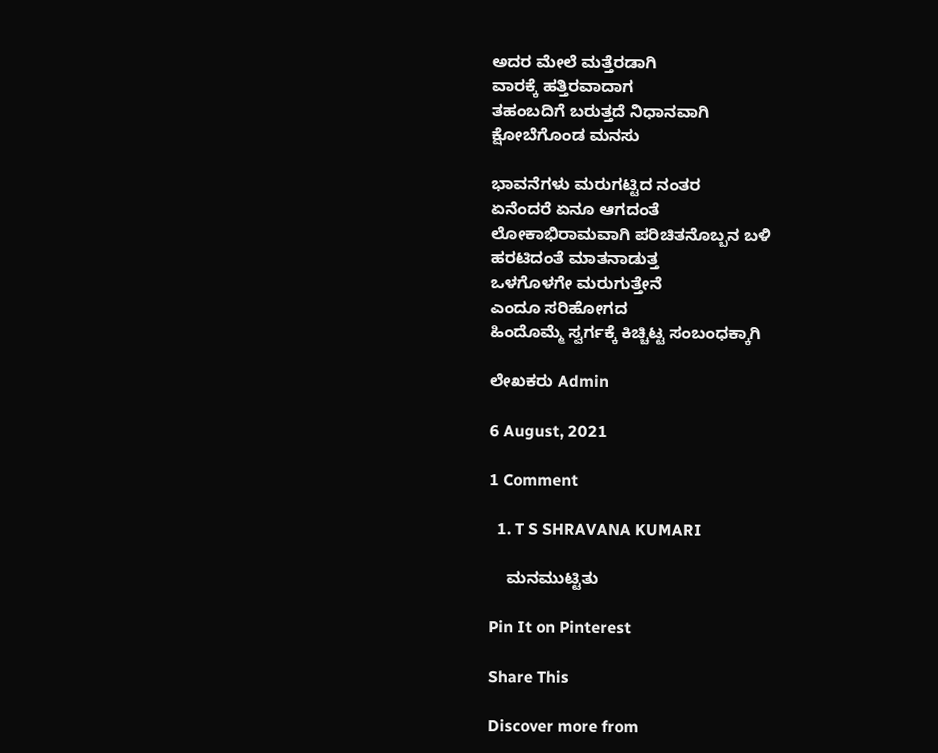ಅದರ ಮೇಲೆ ಮತ್ತೆರಡಾಗಿ
ವಾರಕ್ಕೆ ಹತ್ತಿರವಾದಾಗ
ತಹಂಬದಿಗೆ ಬರುತ್ತದೆ ನಿಧಾನವಾಗಿ
ಕ್ಷೋಬೆಗೊಂಡ ಮನಸು

ಭಾವನೆಗಳು ಮರುಗಟ್ಟಿದ ನಂತರ
ಏನೆಂದರೆ ಏನೂ ಆಗದಂತೆ
ಲೋಕಾಭಿರಾಮವಾಗಿ ಪರಿಚಿತನೊಬ್ಬನ ಬಳಿ
ಹರಟಿದಂತೆ ಮಾತನಾಡುತ್ತ
ಒಳಗೊಳಗೇ ಮರುಗುತ್ತೇನೆ
ಎಂದೂ ಸರಿಹೋಗದ
ಹಿಂದೊಮ್ಮೆ ಸ್ವರ್ಗಕ್ಕೆ ಕಿಚ್ಚಿಟ್ಟ ಸಂಬಂಧಕ್ಕಾಗಿ

ಲೇಖಕರು Admin

6 August, 2021

1 Comment

  1. T S SHRAVANA KUMARI

    ಮನಮುಟ್ಟಿತು

Pin It on Pinterest

Share This

Discover more from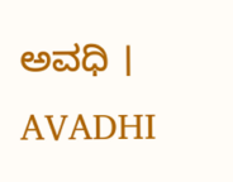ಅವಧಿ । AVADHI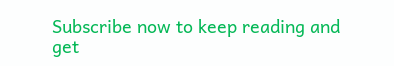Subscribe now to keep reading and get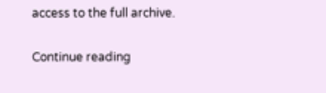access to the full archive.

Continue reading